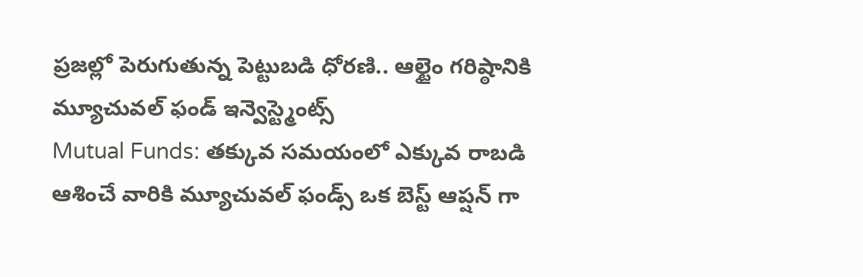ప్రజల్లో పెరుగుతున్న పెట్టుబడి ధోరణి.. ఆల్టైం గరిష్ఠానికి మ్యూచువల్ ఫండ్ ఇన్వెస్ట్మెంట్స్
Mutual Funds: తక్కువ సమయంలో ఎక్కువ రాబడి ఆశించే వారికి మ్యూచువల్ ఫండ్స్ ఒక బెస్ట్ ఆప్షన్ గా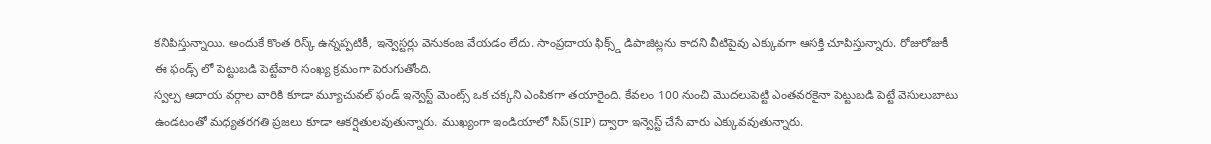కనిపిస్తున్నాయి. అందుకే కొంత రిస్క్ ఉన్నప్పటికీ, ఇన్వెస్టర్లు వెనుకంజ వేయడం లేదు. సాంప్రదాయ ఫిక్స్డ్ డిపాజిట్లను కాదని వీటిపైవు ఎక్కువగా ఆసక్తి చూపిస్తున్నారు. రోజురోజుకీ ఈ ఫండ్స్ లో పెట్టుబడి పెట్టేవారి సంఖ్య క్రమంగా పెరుగుతోంది.
స్వల్ప ఆదాయ వర్గాల వారికి కూడా మ్యూచువల్ ఫండ్ ఇన్వెస్ట్ మెంట్స్ ఒక చక్కని ఎంపికగా తయారైంది. కేవలం 100 నుంచి మొదలుపెట్టి ఎంతవరకైనా పెట్టుబడి పెట్టే వెసులుబాటు ఉండటంతో మధ్యతరగతి ప్రజలు కూడా ఆకర్షితులవుతున్నారు. ముఖ్యంగా ఇండియాలో సిప్(SIP) ద్వారా ఇన్వెస్ట్ చేసే వారు ఎక్కువవుతున్నారు.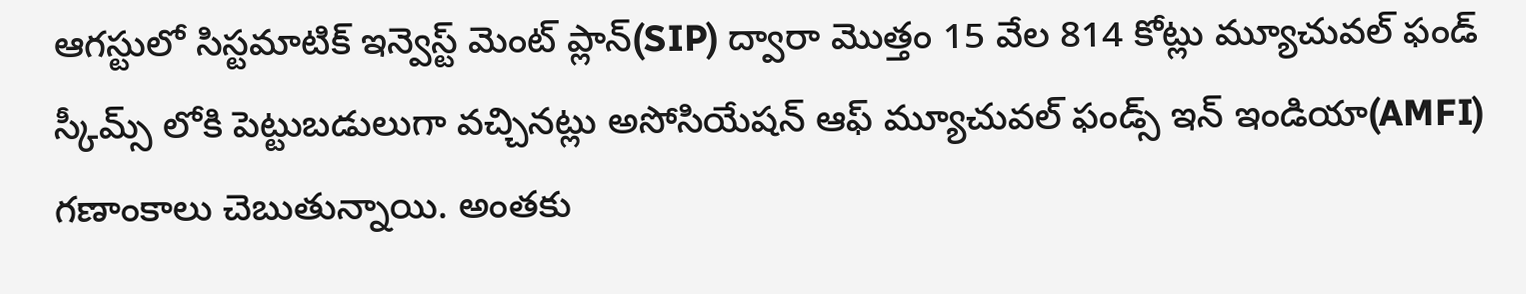ఆగస్టులో సిస్టమాటిక్ ఇన్వెస్ట్ మెంట్ ప్లాన్(SIP) ద్వారా మొత్తం 15 వేల 814 కోట్లు మ్యూచువల్ ఫండ్ స్కీమ్స్ లోకి పెట్టుబడులుగా వచ్చినట్లు అసోసియేషన్ ఆఫ్ మ్యూచువల్ ఫండ్స్ ఇన్ ఇండియా(AMFI) గణాంకాలు చెబుతున్నాయి. అంతకు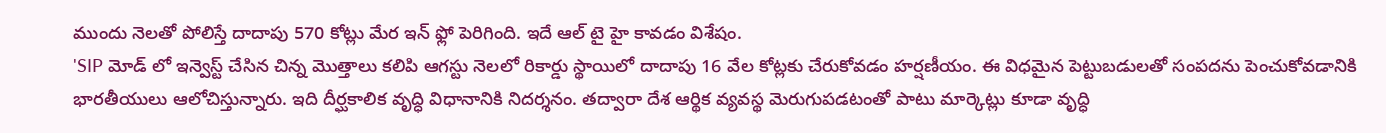ముందు నెలతో పోలిస్తే దాదాపు 570 కోట్లు మేర ఇన్ ఫ్లో పెరిగింది. ఇదే ఆల్ టై హై కావడం విశేషం.
'SIP మోడ్ లో ఇన్వెస్ట్ చేసిన చిన్న మొత్తాలు కలిపి ఆగస్టు నెలలో రికార్డు స్థాయిలో దాదాపు 16 వేల కోట్లకు చేరుకోవడం హర్షణీయం. ఈ విధమైన పెట్టుబడులతో సంపదను పెంచుకోవడానికి భారతీయులు ఆలోచిస్తున్నారు. ఇది దీర్ఘకాలిక వృద్ధి విధానానికి నిదర్శనం. తద్వారా దేశ ఆర్థిక వ్యవస్థ మెరుగుపడటంతో పాటు మార్కెట్లు కూడా వృద్ధి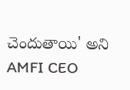చెందుతాయి' అని AMFI CEO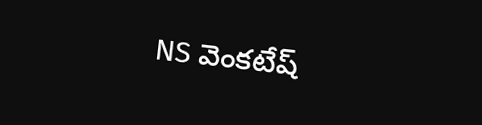NS వెంకటేష్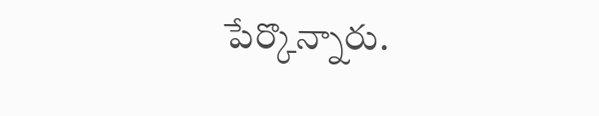పేర్కొన్నారు.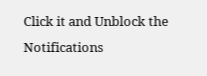Click it and Unblock the Notifications